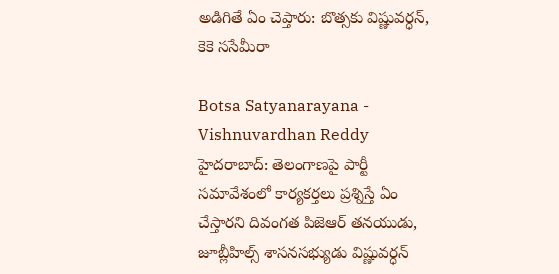అడిగితే ఏం చెప్తారు: బొత్సకు విష్ణువర్ధన్, కెకె ససేమీరా

Botsa Satyanarayana - Vishnuvardhan Reddy
హైదరాబాద్: తెలంగాణపై పార్టీ సమావేశంలో కార్యకర్తలు ప్రశ్నిస్తే ఏం చేస్తారని దివంగత పిజెఆర్ తనయుడు, జూబ్లీహిల్స్ శాసనసభ్యుడు విష్ణువర్ధన్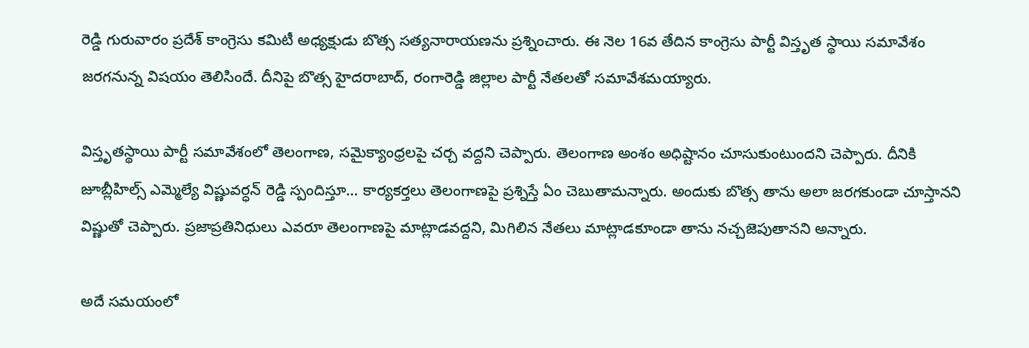రెడ్డి గురువారం ప్రదేశ్ కాంగ్రెసు కమిటీ అధ్యక్షుడు బొత్స సత్యనారాయణను ప్రశ్నించారు. ఈ నెల 16వ తేదిన కాంగ్రెసు పార్టీ విస్తృత స్థాయి సమావేశం జరగనున్న విషయం తెలిసిందే. దీనిపై బొత్స హైదరాబాద్, రంగారెడ్డి జిల్లాల పార్టీ నేతలతో సమావేశమయ్యారు.

విస్తృతస్థాయి పార్టీ సమావేశంలో తెలంగాణ, సమైక్యాంధ్రలపై చర్చ వద్దని చెప్పారు. తెలంగాణ అంశం అధిష్టానం చూసుకుంటుందని చెప్పారు. దీనికి జూబ్లీహిల్స్ ఎమ్మెల్యే విష్ణువర్ధన్ రెడ్డి స్పందిస్తూ... కార్యకర్తలు తెలంగాణపై ప్రశ్నిస్తే ఏం చెబుతామన్నారు. అందుకు బొత్స తాను అలా జరగకుండా చూస్తానని విష్ణుతో చెప్పారు. ప్రజాప్రతినిధులు ఎవరూ తెలంగాణపై మాట్లాడవద్దని, మిగిలిన నేతలు మాట్లాడకూండా తాను నచ్చజెపుతానని అన్నారు.

అదే సమయంలో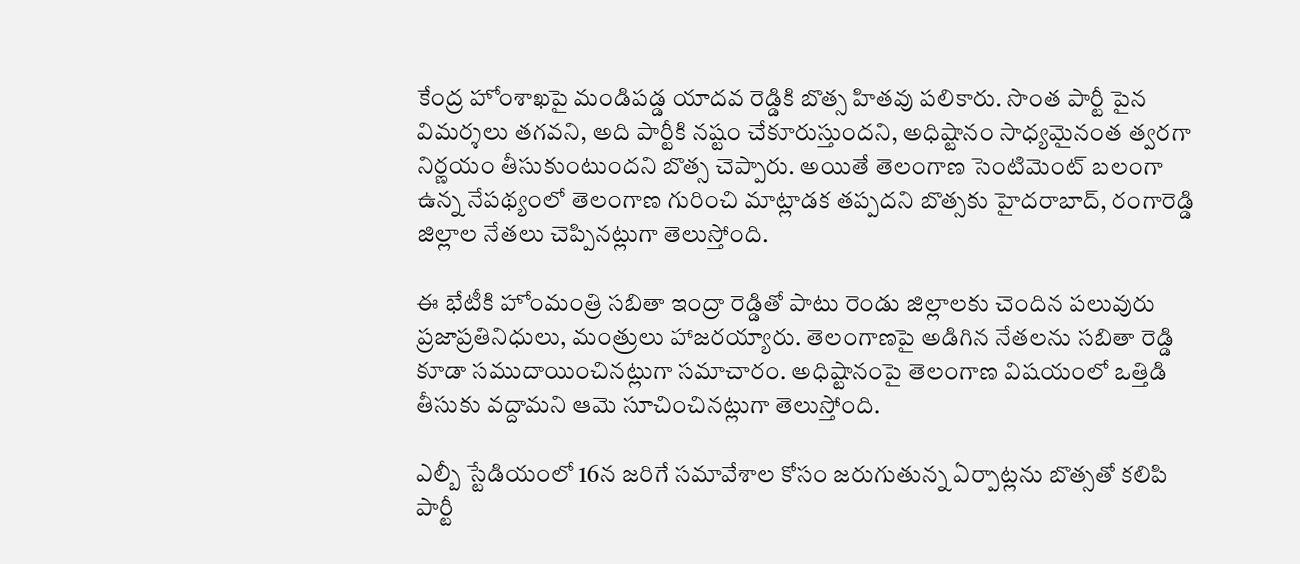కేంద్ర హోంశాఖపై మండిపడ్డ యాదవ రెడ్డికి బొత్స హితవు పలికారు. సొంత పార్టీ పైన విమర్శలు తగవని, అది పార్టీకి నష్టం చేకూరుస్తుందని, అధిష్టానం సాధ్యమైనంత త్వరగా నిర్ణయం తీసుకుంటుందని బొత్స చెప్పారు. అయితే తెలంగాణ సెంటిమెంట్ బలంగా ఉన్న నేపథ్యంలో తెలంగాణ గురించి మాట్లాడక తప్పదని బొత్సకు హైదరాబాద్, రంగారెడ్డి జిల్లాల నేతలు చెప్పినట్లుగా తెలుస్తోంది.

ఈ భేటీకి హోంమంత్రి సబితా ఇంద్రా రెడ్డితో పాటు రెండు జిల్లాలకు చెందిన పలువురు ప్రజాప్రతినిధులు, మంత్రులు హాజరయ్యారు. తెలంగాణపై అడిగిన నేతలను సబితా రెడ్డి కూడా సముదాయించినట్లుగా సమాచారం. అధిష్టానంపై తెలంగాణ విషయంలో ఒత్తిడి తీసుకు వద్దామని ఆమె సూచించినట్లుగా తెలుస్తోంది.

ఎల్బీ స్టేడియంలో 16న జరిగే సమావేశాల కోసం జరుగుతున్న ఏర్పాట్లను బొత్సతో కలిపి పార్టీ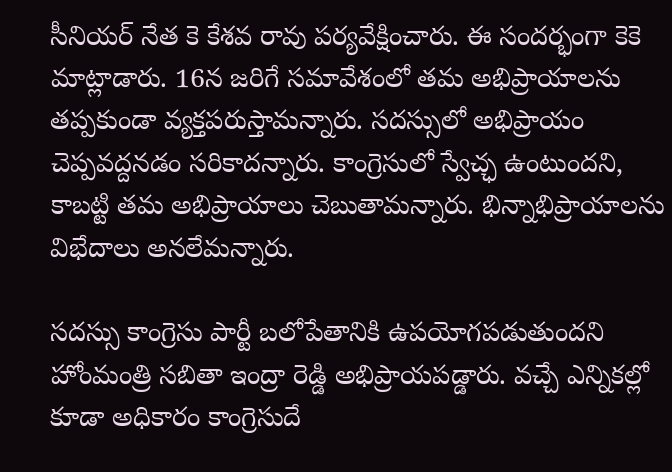సీనియర్ నేత కె కేశవ రావు పర్యవేక్షించారు. ఈ సందర్భంగా కెకె మాట్లాడారు. 16న జరిగే సమావేశంలో తమ అభిప్రాయాలను తప్పకుండా వ్యక్తపరుస్తామన్నారు. సదస్సులో అభిప్రాయం చెప్పవద్దనడం సరికాదన్నారు. కాంగ్రెసులో స్వేచ్ఛ ఉంటుందని, కాబట్టి తమ అభిప్రాయాలు చెబుతామన్నారు. భిన్నాభిప్రాయాలను విభేదాలు అనలేమన్నారు.

సదస్సు కాంగ్రెసు పార్టీ బలోపేతానికి ఉపయోగపడుతుందని హోంమంత్రి సబితా ఇంద్రా రెడ్డి అభిప్రాయపడ్డారు. వచ్చే ఎన్నికల్లో కూడా అధికారం కాంగ్రెసుదే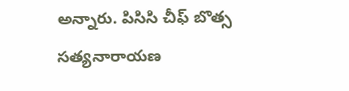అన్నారు. పిసిసి చీఫ్ బొత్స సత్యనారాయణ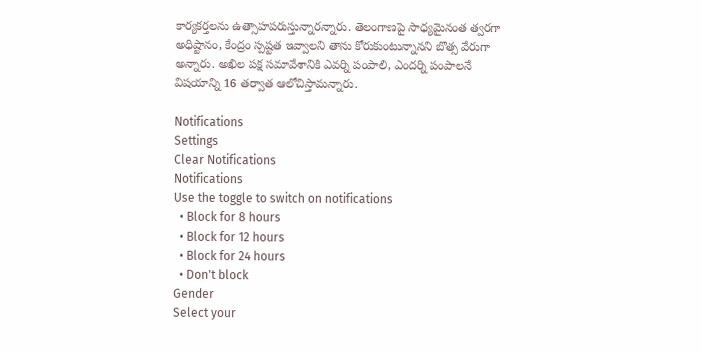కార్యకర్తలను ఉత్సాహపరుస్తున్నారన్నారు. తెలంగాణపై సాధ్యమైనంత త్వరగా అధిష్టానం, కేంద్రం స్పష్టత ఇవ్వాలని తాను కోరుకుంటున్నానని బొత్స వేరుగా అన్నారు. అఖిల పక్ష సమావేశానికి ఎవర్ని పంపాలి, ఎందర్ని పంపాలనే విషయాన్ని 16 తర్వాత ఆలోచిస్తామన్నారు.

Notifications
Settings
Clear Notifications
Notifications
Use the toggle to switch on notifications
  • Block for 8 hours
  • Block for 12 hours
  • Block for 24 hours
  • Don't block
Gender
Select your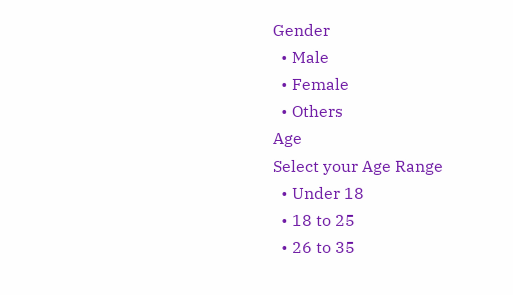Gender
  • Male
  • Female
  • Others
Age
Select your Age Range
  • Under 18
  • 18 to 25
  • 26 to 35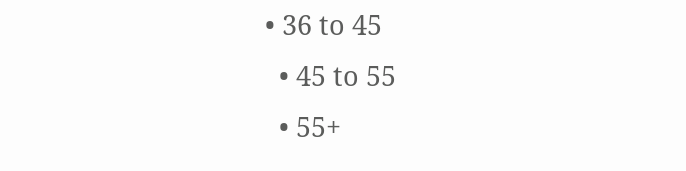• 36 to 45
  • 45 to 55
  • 55+